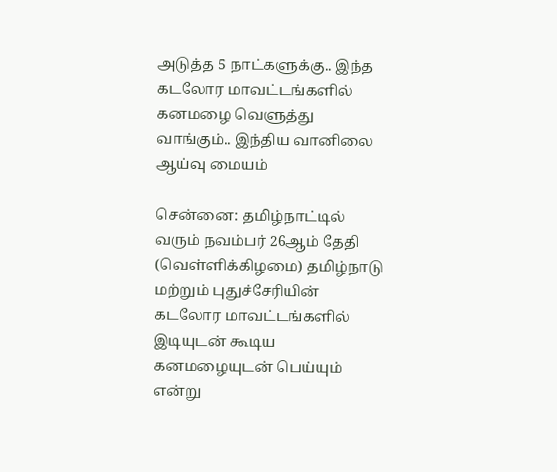அடுத்த 5 நாட்களுக்கு.. இந்த கடலோர மாவட்டங்களில் கனமழை வெளுத்து வாங்கும்.. இந்திய வானிலை ஆய்வு மையம்

சென்னை: தமிழ்நாட்டில் வரும் நவம்பர் 26ஆம் தேதி (வெள்ளிக்கிழமை) தமிழ்நாடு மற்றும் புதுச்சேரியின் கடலோர மாவட்டங்களில் இடியுடன் கூடிய கனமழையுடன் பெய்யும் என்று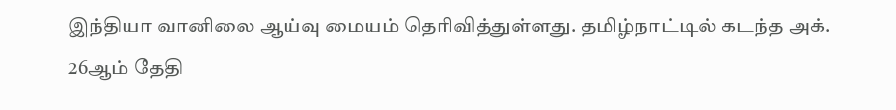இந்தியா வானிலை ஆய்வு மையம் தெரிவித்துள்ளது. தமிழ்நாட்டில் கடந்த அக். 26ஆம் தேதி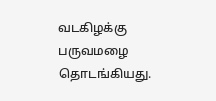வடகிழக்கு பருவமழை தொடங்கியது.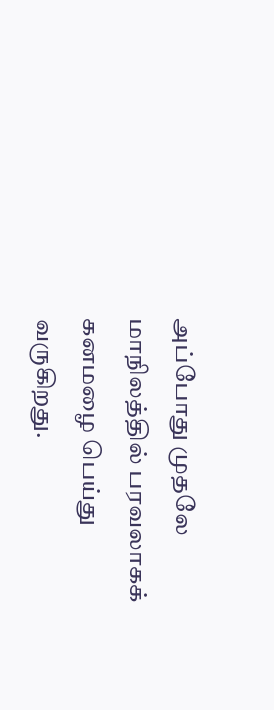அப்போது முதலே மாநிலத்தில் பரவலாகக் கனமழை பெய்து வருகிறது.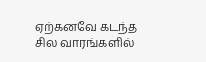ஏற்கனவே கடந்த சில வாரங்களில்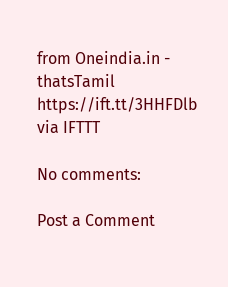from Oneindia.in - thatsTamil https://ift.tt/3HHFDlb
via IFTTT

No comments:

Post a Comment